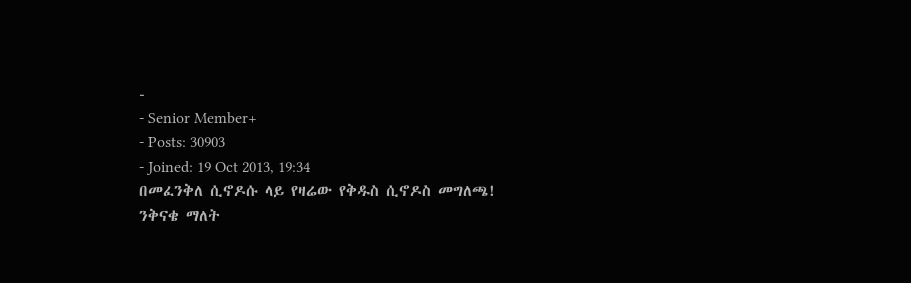-
- Senior Member+
- Posts: 30903
- Joined: 19 Oct 2013, 19:34
በመፈንቅለ ሲኖዶሱ ላይ የዛሬው የቅዱስ ሲኖዶስ መግለጫ!
ንቅናቄ ማለት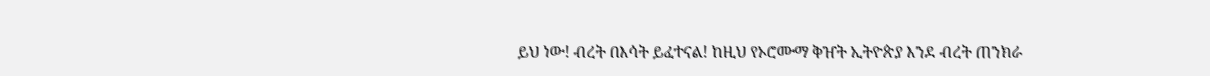ይህ ነው! ብረት በእሳት ይፈተናል! ከዚህ የኦሮሙማ ቅዠት ኢትዮጵያ እንደ ብረት ጠንክራ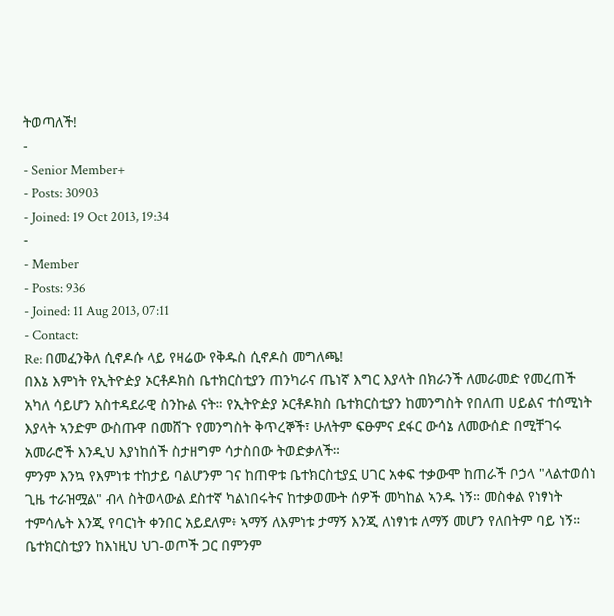ትወጣለች!
-
- Senior Member+
- Posts: 30903
- Joined: 19 Oct 2013, 19:34
-
- Member
- Posts: 936
- Joined: 11 Aug 2013, 07:11
- Contact:
Re: በመፈንቅለ ሲኖዶሱ ላይ የዛሬው የቅዱስ ሲኖዶስ መግለጫ!
በእኔ እምነት የኢትዮዽያ ኦርቶዶክስ ቤተክርስቲያን ጠንካራና ጤነኛ እግር እያላት በክራንች ለመራመድ የመረጠች አካለ ሳይሆን አስተዳደራዊ ስንኩል ናት። የኢትዮዽያ ኦርቶዶክስ ቤተክርስቲያን ከመንግስት የበለጠ ሀይልና ተሰሚነት እያላት ኣንድም ውስጡዋ በመሸጉ የመንግስት ቅጥረኞች፣ ሁለትም ፍፁምና ደፋር ውሳኔ ለመውሰድ በሚቸገሩ አመራሮች እንዲህ እያነከሰች ስታዘግም ሳታስበው ትወድቃለች።
ምንም እንኳ የእምነቱ ተከታይ ባልሆንም ገና ከጠዋቱ ቤተክርስቲያኗ ሀገር አቀፍ ተቃውሞ ከጠራች ቦኃላ "ላልተወሰነ ጊዜ ተራዝሟል" ብላ ስትወላውል ደስተኛ ካልነበሩትና ከተቃወሙት ሰዎች መካከል ኣንዱ ነኝ። መስቀል የነፃነት ተምሳሌት እንጂ የባርነት ቀንበር አይደለም፥ ኣማኝ ለእምነቱ ታማኝ እንጂ ለነፃነቱ ለማኝ መሆን የለበትም ባይ ነኝ።
ቤተክርስቲያን ከእነዚህ ህገ-ወጦች ጋር በምንም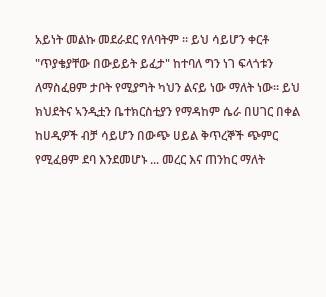አይነት መልኩ መደራደር የለባትም ። ይህ ሳይሆን ቀርቶ "ጥያቄያቸው በውይይት ይፈታ" ከተባለ ግን ነገ ፍላጎቱን ለማስፈፀም ታቦት የሚያግት ካህን ልናይ ነው ማለት ነው። ይህ ክህደትና ኣንዲቷን ቤተክርስቲያን የማዳከም ሴራ በሀገር በቀል ከሀዲዎች ብቻ ሳይሆን በውጭ ሀይል ቅጥረኞች ጭምር የሚፈፀም ደባ እንደመሆኑ ... መረር እና ጠንከር ማለት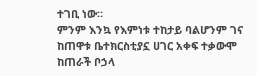ተገቢ ነው።
ምንም እንኳ የእምነቱ ተከታይ ባልሆንም ገና ከጠዋቱ ቤተክርስቲያኗ ሀገር አቀፍ ተቃውሞ ከጠራች ቦኃላ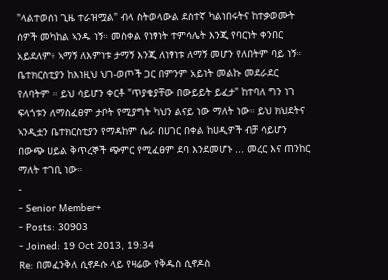"ላልተወሰነ ጊዜ ተራዝሟል" ብላ ስትወላውል ደስተኛ ካልነበሩትና ከተቃወሙት ሰዎች መካከል ኣንዱ ነኝ። መስቀል የነፃነት ተምሳሌት እንጂ የባርነት ቀንበር አይደለም፥ ኣማኝ ለእምነቱ ታማኝ እንጂ ለነፃነቱ ለማኝ መሆን የለበትም ባይ ነኝ።
ቤተክርስቲያን ከእነዚህ ህገ-ወጦች ጋር በምንም አይነት መልኩ መደራደር የለባትም ። ይህ ሳይሆን ቀርቶ "ጥያቄያቸው በውይይት ይፈታ" ከተባለ ግን ነገ ፍላጎቱን ለማስፈፀም ታቦት የሚያግት ካህን ልናይ ነው ማለት ነው። ይህ ክህደትና ኣንዲቷን ቤተክርስቲያን የማዳከም ሴራ በሀገር በቀል ከሀዲዎች ብቻ ሳይሆን በውጭ ሀይል ቅጥረኞች ጭምር የሚፈፀም ደባ እንደመሆኑ ... መረር እና ጠንከር ማለት ተገቢ ነው።
-
- Senior Member+
- Posts: 30903
- Joined: 19 Oct 2013, 19:34
Re: በመፈንቅለ ሲኖዶሱ ላይ የዛሬው የቅዱስ ሲኖዶስ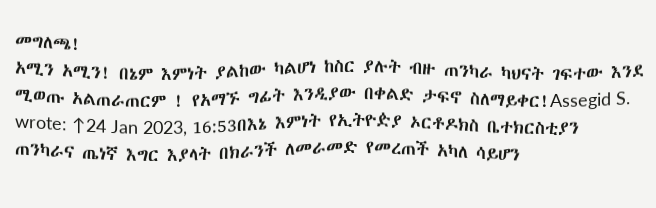መግለጫ!
አሚን አሚን! በኔም እምነት ያልከው ካልሆነ ከስር ያሉት ብዙ ጠንካራ ካህናት ገፍተው እንደ ሚወጡ አልጠራጠርም ! የአማኙ ግፊት እንዲያው በቀልድ ታፍኖ ስለማይቀር!Assegid S. wrote: ↑24 Jan 2023, 16:53በእኔ እምነት የኢትዮዽያ ኦርቶዶክስ ቤተክርስቲያን ጠንካራና ጤነኛ እግር እያላት በክራንች ለመራመድ የመረጠች አካለ ሳይሆን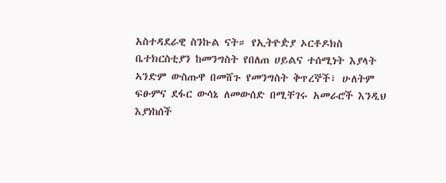አስተዳደራዊ ስንኩል ናት። የኢትዮዽያ ኦርቶዶክስ ቤተክርስቲያን ከመንግስት የበለጠ ሀይልና ተሰሚነት እያላት ኣንድም ውስጡዋ በመሸጉ የመንግስት ቅጥረኞች፣ ሁለትም ፍፁምና ደፋር ውሳኔ ለመውሰድ በሚቸገሩ አመራሮች እንዲህ እያነከሰች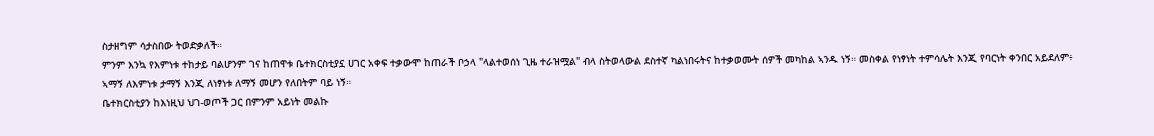ስታዘግም ሳታስበው ትወድቃለች።
ምንም እንኳ የእምነቱ ተከታይ ባልሆንም ገና ከጠዋቱ ቤተክርስቲያኗ ሀገር አቀፍ ተቃውሞ ከጠራች ቦኃላ "ላልተወሰነ ጊዜ ተራዝሟል" ብላ ስትወላውል ደስተኛ ካልነበሩትና ከተቃወሙት ሰዎች መካከል ኣንዱ ነኝ። መስቀል የነፃነት ተምሳሌት እንጂ የባርነት ቀንበር አይደለም፥ ኣማኝ ለእምነቱ ታማኝ እንጂ ለነፃነቱ ለማኝ መሆን የለበትም ባይ ነኝ።
ቤተክርስቲያን ከእነዚህ ህገ-ወጦች ጋር በምንም አይነት መልኩ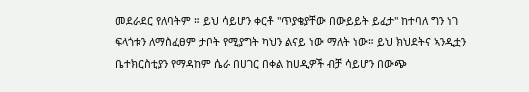መደራደር የለባትም ። ይህ ሳይሆን ቀርቶ "ጥያቄያቸው በውይይት ይፈታ" ከተባለ ግን ነገ ፍላጎቱን ለማስፈፀም ታቦት የሚያግት ካህን ልናይ ነው ማለት ነው። ይህ ክህደትና ኣንዲቷን ቤተክርስቲያን የማዳከም ሴራ በሀገር በቀል ከሀዲዎች ብቻ ሳይሆን በውጭ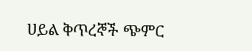ሀይል ቅጥረኞች ጭምር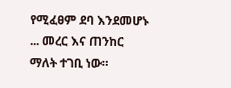የሚፈፀም ደባ እንደመሆኑ ... መረር እና ጠንከር ማለት ተገቢ ነው።